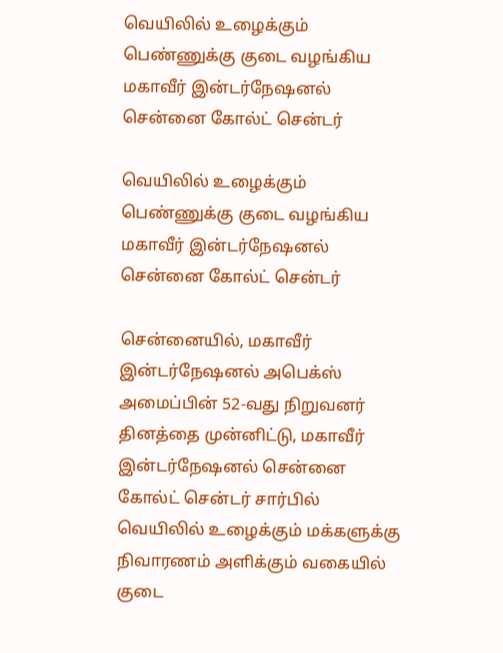வெயிலில் உழைக்கும் பெண்ணுக்கு குடை வழங்கிய மகாவீர் இன்டர்நேஷனல் சென்னை கோல்ட் சென்டர்

வெயிலில் உழைக்கும் பெண்ணுக்கு குடை வழங்கிய மகாவீர் இன்டர்நேஷனல் சென்னை கோல்ட் சென்டர்

சென்னையில், மகாவீர் இன்டர்நேஷனல் அபெக்ஸ் அமைப்பின் 52-வது நிறுவனர் தினத்தை முன்னிட்டு, மகாவீர் இன்டர்நேஷனல் சென்னை கோல்ட் சென்டர் சார்பில் வெயிலில் உழைக்கும் மக்களுக்கு நிவாரணம் அளிக்கும் வகையில் குடை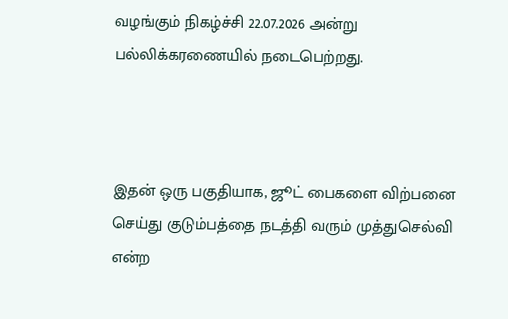வழங்கும் நிகழ்ச்சி 22.07.2026 அன்று பல்லிக்கரணையில் நடைபெற்றது.



இதன் ஒரு பகுதியாக, ஜூட் பைகளை விற்பனை செய்து குடும்பத்தை நடத்தி வரும் முத்துசெல்வி என்ற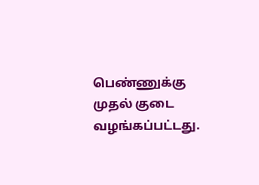பெண்ணுக்கு முதல் குடை வழங்கப்பட்டது.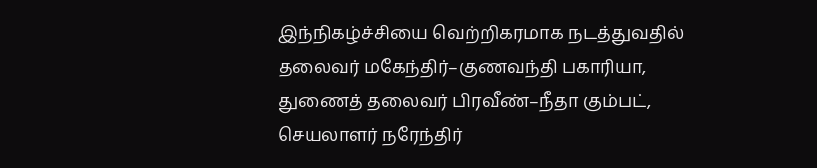இந்நிகழ்ச்சியை வெற்றிகரமாக நடத்துவதில் தலைவர் மகேந்திர்–குணவந்தி பகாரியா, துணைத் தலைவர் பிரவீண்–நீதா கும்பட், செயலாளர் நரேந்திர்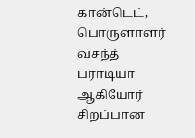கான்டெட், பொருளாளர் வசந்த் பராடியா ஆகியோர் சிறப்பான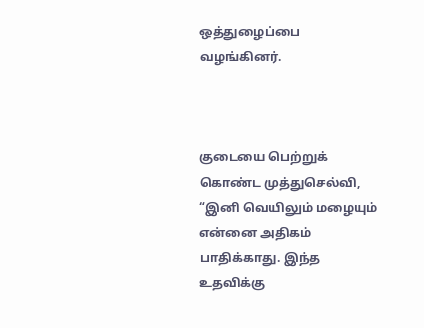ஒத்துழைப்பை வழங்கினர்.



குடையை பெற்றுக் கொண்ட முத்துசெல்வி, “இனி வெயிலும் மழையும் என்னை அதிகம் பாதிக்காது. இந்த உதவிக்கு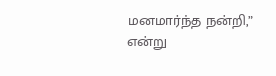மனமார்ந்த நன்றி,” என்று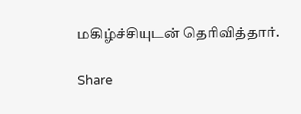மகிழ்ச்சியுடன் தெரிவித்தார்.

Share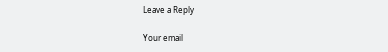Leave a Reply

Your email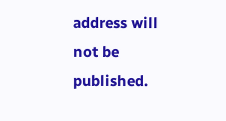address will not be published.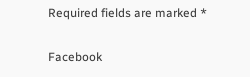Required fields are marked *

Facebook